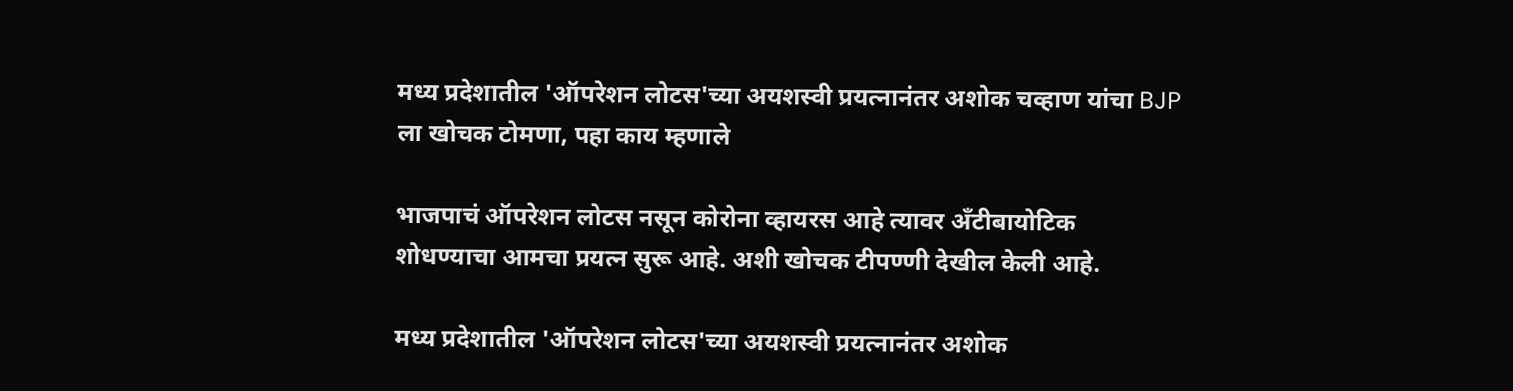मध्य प्रदेशातील 'ऑपरेशन लोटस'च्या अयशस्वी प्रयत्नानंतर अशोक चव्हाण यांचा BJP ला खोचक टोमणा, पहा काय म्हणाले

भाजपाचं ऑपरेशन लोटस नसून कोरोना व्हायरस आहे त्यावर अँटीबायोटिक शोधण्याचा आमचा प्रयत्न सुरू आहे. अशी खोचक टीपण्णी देखील केली आहे.

मध्य प्रदेशातील 'ऑपरेशन लोटस'च्या अयशस्वी प्रयत्नानंतर अशोक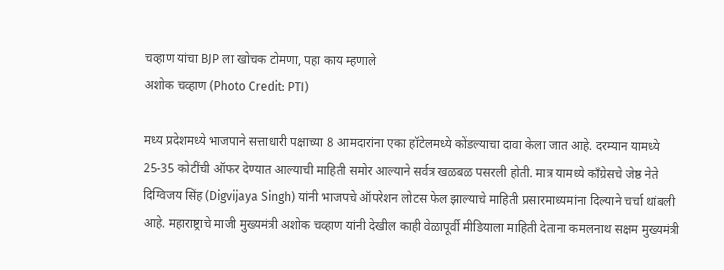चव्हाण यांचा BJP ला खोचक टोमणा, पहा काय म्हणाले
अशोक चव्हाण (Photo Credit: PTI)

मध्य प्रदेशमध्ये भाजपाने सत्ताधारी पक्षाच्या 8 आमदारांना एका हॉटेलमध्ये कोंडल्याचा दावा केला जात आहे. दरम्यान यामध्ये 25-35 कोटींची ऑफर देण्यात आल्याची माहिती समोर आल्याने सर्वत्र खळबळ पसरली होती. मात्र यामध्ये काँग्रेसचे जेष्ठ नेते दिग्विजय सिंह (Digvijaya Singh) यांनी भाजपचे ऑपरेशन लोटस फेल झाल्याचे माहिती प्रसारमाध्यमांना दिल्याने चर्चा थांबली आहे. महाराष्ट्राचे माजी मुख्यमंत्री अशोक चव्हाण यांनी देखील काही वेळापूर्वी मीडियाला माहिती देताना कमलनाथ सक्षम मुख्यमंत्री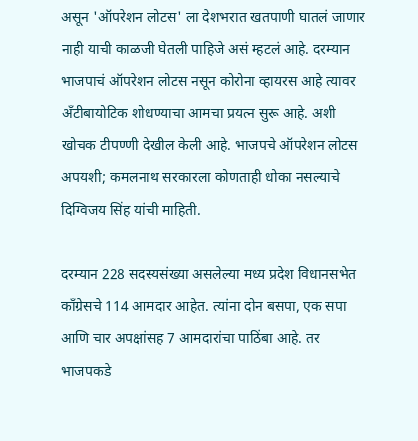असून 'ऑपरेशन लोटस' ला देशभरात खतपाणी घातलं जाणार नाही याची काळजी घेतली पाहिजे असं म्हटलं आहे. दरम्यान भाजपाचं ऑपरेशन लोटस नसून कोरोना व्हायरस आहे त्यावर अँटीबायोटिक शोधण्याचा आमचा प्रयत्न सुरू आहे. अशी खोचक टीपण्णी देखील केली आहे. भाजपचे ऑपरेशन लोटस अपयशी; कमलनाथ सरकारला कोणताही धोका नसल्याचे दिग्विजय सिंह यांची माहिती.

दरम्यान 228 सदस्यसंख्या असलेल्या मध्य प्रदेश विधानसभेत काँग्रेसचे 114 आमदार आहेत. त्यांना दोन बसपा, एक सपा आणि चार अपक्षांसह 7 आमदारांचा पाठिंबा आहे. तर भाजपकडे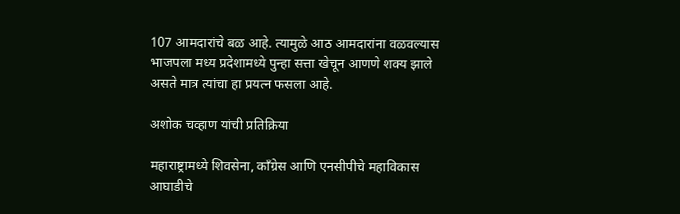107 आमदारांचे बळ आहे. त्यामुळे आठ आमदारांना वळवल्यास भाजपला मध्य प्रदेशामध्ये पुन्हा सत्ता खेचून आणणे शक्य झाले असते मात्र त्यांचा हा प्रयत्न फसला आहे.

अशोक चव्हाण यांची प्रतिक्रिया

महाराष्ट्रामध्ये शिवसेना, कॉंग्रेस आणि एनसीपीचे महाविकास आघाडीचे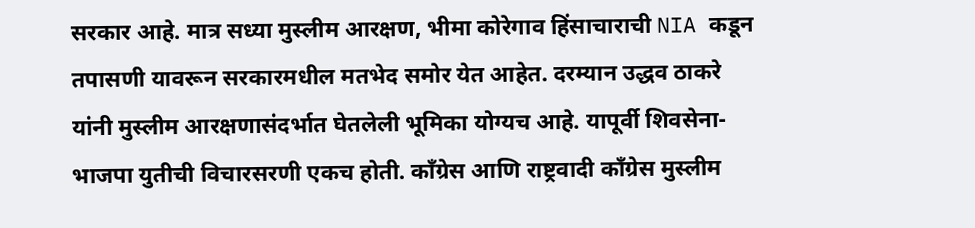सरकार आहे. मात्र सध्या मुस्लीम आरक्षण, भीमा कोरेगाव हिंसाचाराची NIA कडून तपासणी यावरून सरकारमधील मतभेद समोर येत आहेत. दरम्यान उद्धव ठाकरे यांनी मुस्लीम आरक्षणासंदर्भात घेतलेली भूमिका योग्यच आहे. यापूर्वी शिवसेना-भाजपा युतीची विचारसरणी एकच होती. काँग्रेस आणि राष्ट्रवादी काँग्रेस मुस्लीम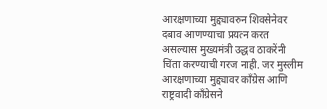आरक्षणाच्या मुद्द्यावरुन शिवसेनेवर दबाव आणण्याचा प्रयत्न करत असल्यास मुख्यमंत्री उद्धव ठाकरेंनी चिंता करण्याची गरज नाही. जर मुस्लीम आरक्षणाच्या मुद्द्यावर काँग्रेस आणि राष्ट्रवादी काँग्रेसने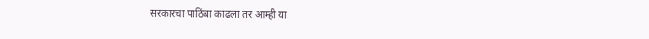सरकारचा पाठिंबा काढला तर आम्ही या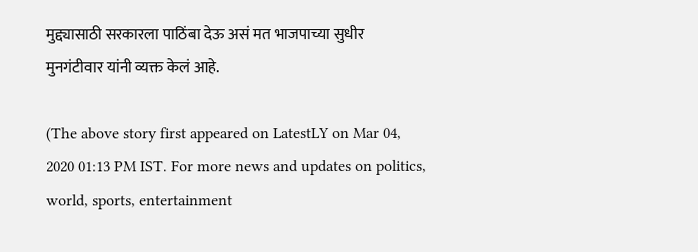मुद्द्यासाठी सरकारला पाठिंबा देऊ असं मत भाजपाच्या सुधीर मुनगंटीवार यांनी व्यक्त केलं आहे.

(The above story first appeared on LatestLY on Mar 04, 2020 01:13 PM IST. For more news and updates on politics, world, sports, entertainment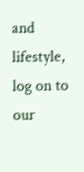and lifestyle, log on to our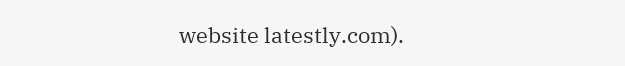website latestly.com).